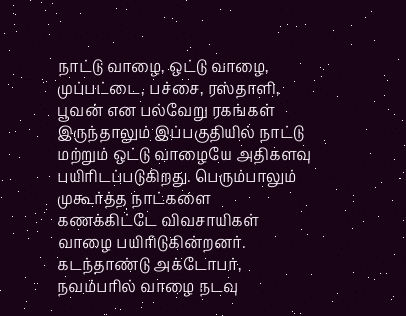நாட்டு வாழை, ஒட்டு வாழை, முப்பட்டை, பச்சை, ரஸ்தாளி, பூவன் என பல்வேறு ரகங்கள் இருந்தாலும் இப்பகுதியில் நாட்டு மற்றும் ஒட்டு வாழையே அதிகளவு பயிரிடப்படுகிறது. பெரும்பாலும் முகூர்த்த நாட்களை கணக்கிட்டே விவசாயிகள் வாழை பயிரிடுகின்றனர். கடந்தாண்டு அக்டோபர், நவம்பரில் வாழை நடவு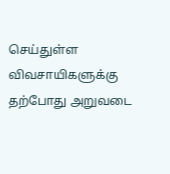செய்துள்ள விவசாயிகளுக்கு தற்போது அறுவடை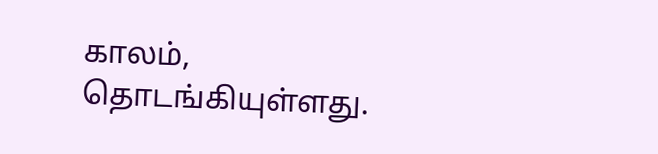காலம், தொடங்கியுள்ளது.